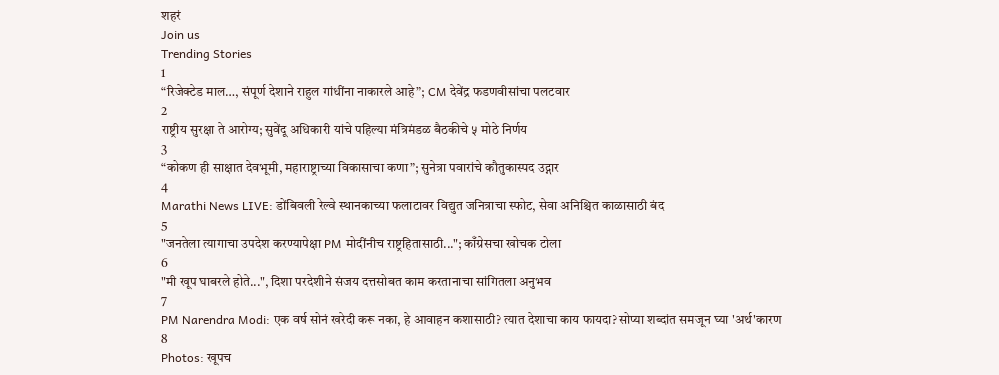शहरं
Join us
Trending Stories
1
“रिजेक्टेड माल…, संपूर्ण देशाने राहुल गांधींना नाकारले आहे”; CM देवेंद्र फडणवीसांचा पलटवार
2
राष्ट्रीय सुरक्षा ते आरोग्य; सुवेंदू अधिकारी यांचे पहिल्या मंत्रिमंडळ बैठकीचे ५ मोठे निर्णय
3
“कोकण ही साक्षात देवभूमी, महाराष्ट्राच्या विकासाचा कणा”; सुनेत्रा पवारांचे कौतुकास्पद उद्गार
4
Marathi News LIVE: डोंबिवली रेल्वे स्थानकाच्या फलाटावर विद्युत जनित्राचा स्फोट, सेवा अनिश्चित काळासाठी बंद
5
"जनतेला त्यागाचा उपदेश करण्यापेक्षा PM मोदींनीच राष्ट्रहितासाठी..."; काँग्रेसचा खोचक टोला
6
"मी खूप घाबरले होते...", दिशा परदेशीने संजय दत्तसोबत काम करतानाचा सांगितला अनुभव
7
PM Narendra Modi: एक वर्ष सोनं खरेदी करू नका, हे आवाहन कशासाठी? त्यात देशाचा काय फायदा? सोप्या शब्दांत समजून घ्या 'अर्थ'कारण
8
Photos: खूपच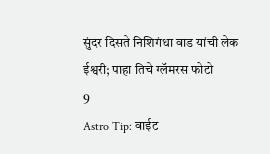सुंदर दिसते निशिगंधा वाड यांची लेक ईश्वरी; पाहा तिचे ग्लॅमरस फोटो
9
Astro Tip: वाईट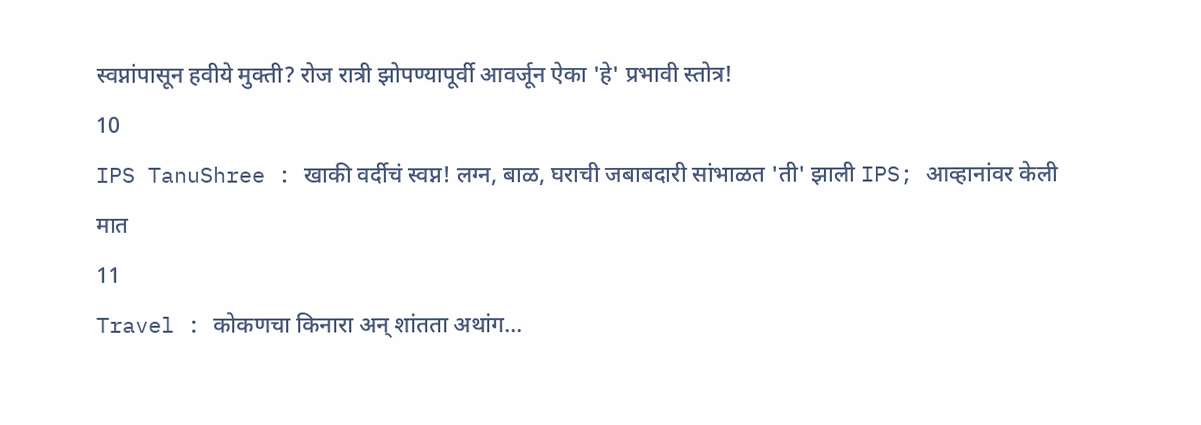स्वप्नांपासून हवीये मुक्ती? रोज रात्री झोपण्यापूर्वी आवर्जून ऐका 'हे' प्रभावी स्तोत्र!
10
IPS TanuShree : खाकी वर्दीचं स्वप्न! लग्न, बाळ, घराची जबाबदारी सांभाळत 'ती' झाली IPS; आव्हानांवर केली मात
11
Travel : कोकणचा किनारा अन् शांतता अथांग...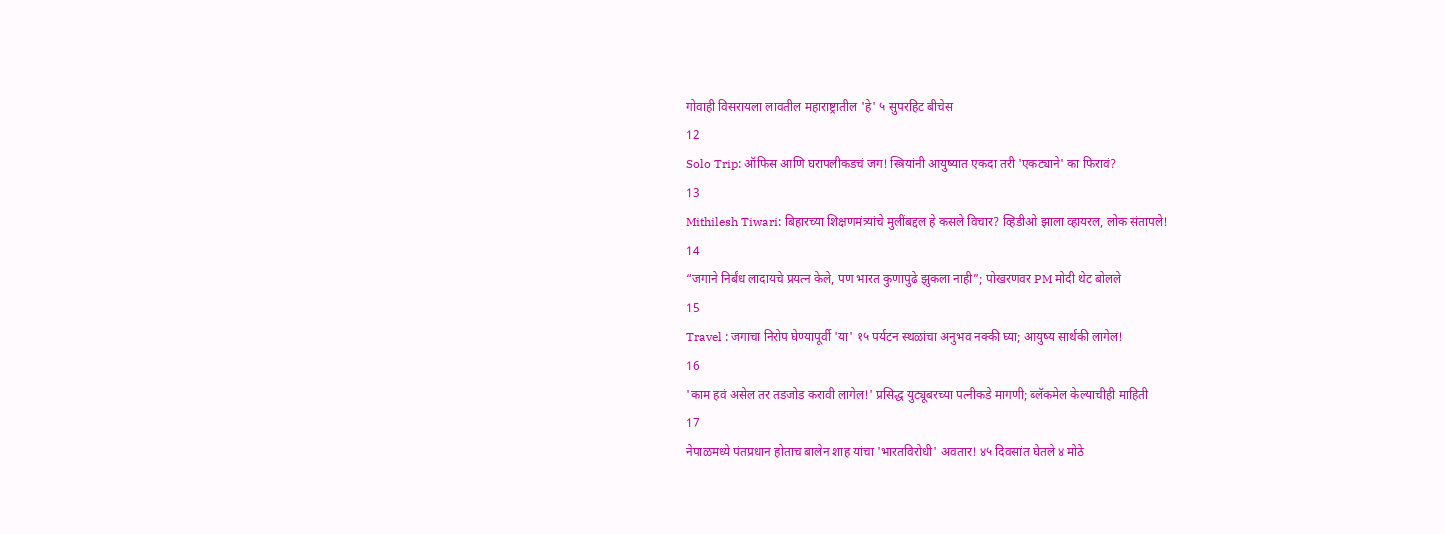गोवाही विसरायला लावतील महाराष्ट्रातील 'हे' ५ सुपरहिट बीचेस
12
Solo Trip: ऑफिस आणि घरापलीकडचं जग! स्त्रियांनी आयुष्यात एकदा तरी 'एकट्याने' का फिरावं?
13
Mithilesh Tiwari: बिहारच्या शिक्षणमंत्र्यांचे मुलींबद्दल हे कसले विचार? व्हिडीओ झाला व्हायरल, लोक संतापले!
14
“जगाने निर्बंध लादायचे प्रयत्न केले, पण भारत कुणापुढे झुकला नाही”; पोखरणवर PM मोदी थेट बोलले
15
Travel : जगाचा निरोप घेण्यापूर्वी 'या' १५ पर्यटन स्थळांचा अनुभव नक्की घ्या; आयुष्य सार्थकी लागेल!
16
'काम हवं असेल तर तडजोड करावी लागेल!' प्रसिद्ध युट्यूबरच्या पत्नीकडे मागणी; ब्लॅकमेल केल्याचीही माहिती
17
नेपाळमध्ये पंतप्रधान होताच बालेन शाह यांचा 'भारतविरोधी' अवतार! ४५ दिवसांत घेतले ४ मोठे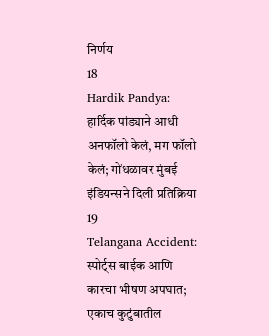निर्णय
18
Hardik Pandya: हार्दिक पांड्याने आधी अनफॉलो केलं, मग फॉलो केलं; गोंधळावर मुंबई इंडियन्सने दिली प्रतिक्रिया
19
Telangana Accident: स्पोर्ट्स बाईक आणि कारचा भीषण अपघात; एकाच कुटुंबातील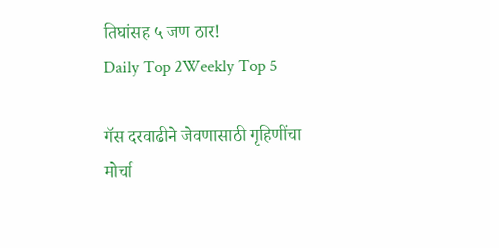तिघांसह ५ जण ठार!
Daily Top 2Weekly Top 5

गॅस दरवाढीने जेवणासाठी गृहिणींचा मोर्चा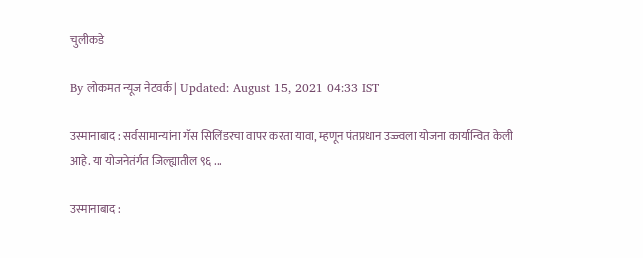चुलीकडे

By लोकमत न्यूज नेटवर्क | Updated: August 15, 2021 04:33 IST

उस्मानाबाद : सर्वसामान्यांना गॅस सिलिंडरचा वापर करता यावा, म्हणून पंतप्रधान उज्ज्वला योजना कार्यान्वित केली आहे. या योजनेतंर्गत जिल्ह्यातील ९६ ...

उस्मानाबाद :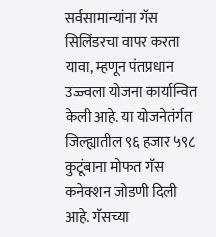सर्वसामान्यांना गॅस सिलिंडरचा वापर करता यावा, म्हणून पंतप्रधान उज्ज्वला योजना कार्यान्वित केली आहे. या योजनेतंर्गत जिल्ह्यातील ९६ हजार ५९८ कुटूंबाना मोफत गॅस कनेक्शन जोडणी दिली आहे. गॅसच्या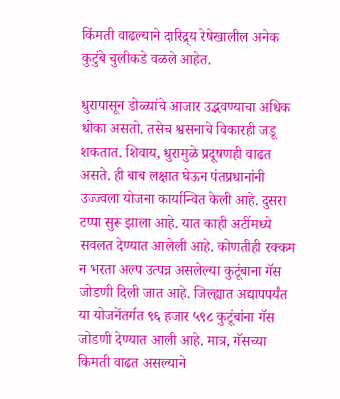किंमती वाढल्याने दारिद्र्य रेषेखालील अनेक कुटुंबे चुलीकडे वळले आहेत.

धुरापासून डोळ्यांचे आजार उद्भवण्याचा अधिक धोका असतो. तसेच श्वसनाचे विकारही जडू शकतात. शिवाय, धुरामुळे प्रदूषणही वाढत असते. ही बाब लक्षात घेऊन पंतप्रधानांनी उज्ज्वला योजना कार्यान्वित केली आहे. दुसरा टप्पा सुरू झाला आहे. यात काही अटींमध्ये सवलत देण्यात आलेली आहे. कोणतीही रक्कम न भरता अल्प उत्पन्न असलेल्या कुटूंबाना गॅस जोडणी दिली जात आहे. जिल्ह्यात अद्यापपर्यंत या योजनेंतर्गत ९६ हजार ५९८ कुटूंबांना गॅस जोडणी देण्यात आली आहे. मात्र, गॅसच्या किमती वाढत असल्याने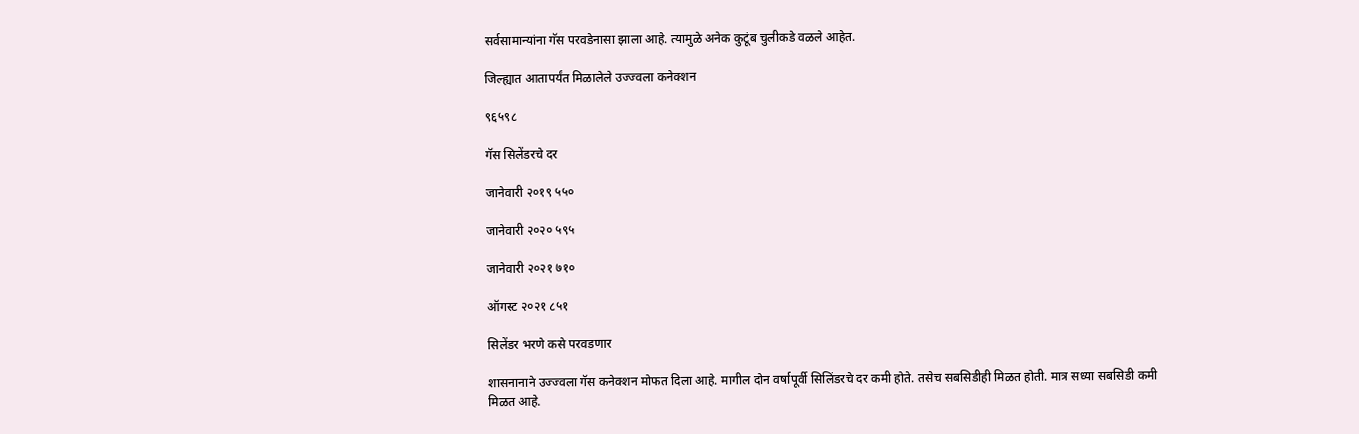सर्वसामान्यांना गॅस परवडेनासा झाला आहे. त्यामुळे अनेक कुटूंब चुलीकडे वळले आहेत.

जिल्ह्यात आतापर्यंत मिळालेले उज्ज्वला कनेक्शन

९६५९८

गॅस सिलेंडरचे दर

जानेवारी २०१९ ५५०

जानेवारी २०२० ५९५

जानेवारी २०२१ ७१०

ऑगस्ट २०२१ ८५१

सिलेंडर भरणे कसे परवडणार

शासनानाने उज्ज्वला गॅस कनेक्शन मोफत दिला आहे. मागील दोन वर्षापूर्वी सिलिंडरचे दर कमी होते. तसेच सबसिडीही मिळत होती. मात्र सध्या सबसिडी कमी मिळत आहे.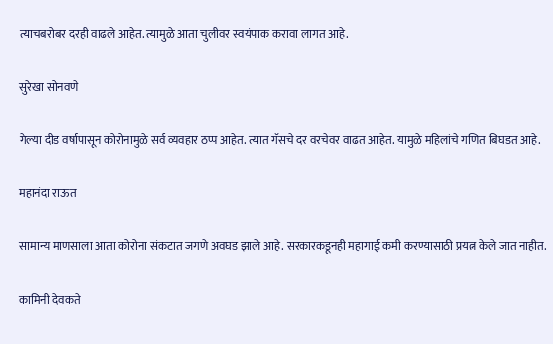त्याचबरोबर दरही वाढले आहेत. त्यामुळे आता चुलीवर स्वयंपाक करावा लागत आहे.

सुरेखा सोनवणे

गेल्या दीड वर्षापासून कोरोनामुळे सर्व व्यवहार ठप्प आहेत. त्यात गॅसचे दर वरचेवर वाढत आहेत. यामुळे महिलांचे गणित बिघडत आहे.

महानंदा राऊत

सामान्य माणसाला आता कोरोना संकटात जगणे अवघड झाले आहे. सरकारकडूनही महागाई कमी करण्यासाठी प्रयत्न केले जात नाहीत.

कामिनी देवकते